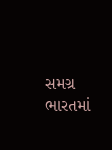સમગ્ર ભારતમાં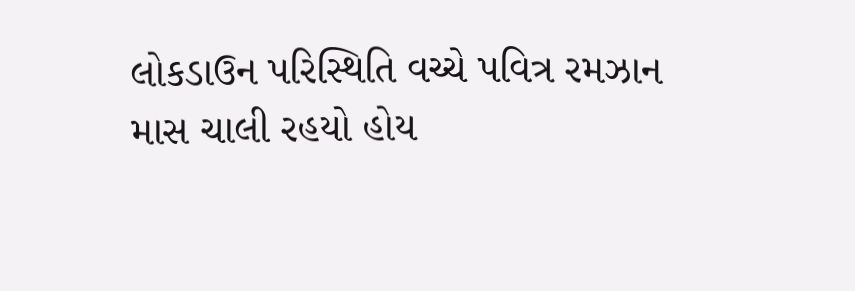લોકડાઉન પરિસ્થિતિ વચ્ચે પવિત્ર રમઝાન માસ ચાલી રહયો હોય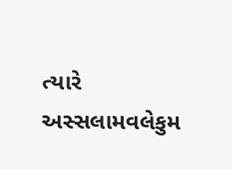ત્યારે અસ્સલામવલેકુમ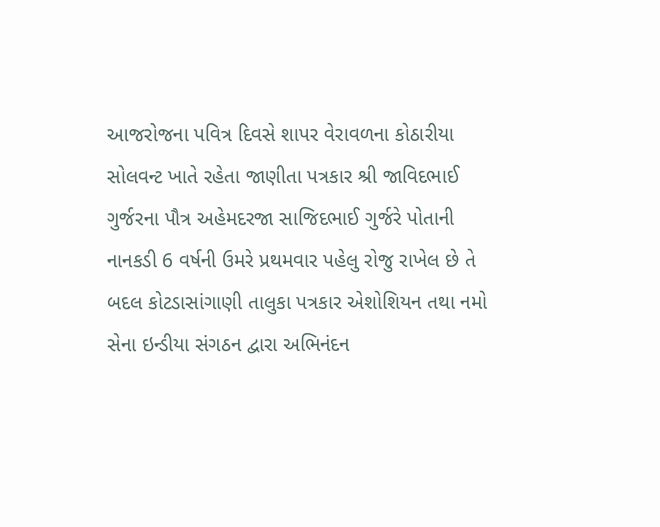આજરોજના પવિત્ર દિવસે શાપર વેરાવળના કોઠારીયા સોલવન્ટ ખાતે રહેતા જાણીતા પત્રકાર શ્રી જાવિદભાઈ ગુર્જરના પૌત્ર અહેમદરજા સાજિદભાઈ ગુર્જરે પોતાની નાનકડી 6 વર્ષની ઉમરે પ્રથમવાર પહેલુ રોજુ રાખેલ છે તે બદલ કોટડાસાંગાણી તાલુકા પત્રકાર એશોશિયન તથા નમો સેના ઇન્ડીયા સંગઠન દ્વારા અભિનંદન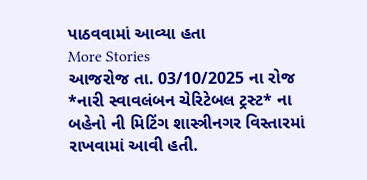પાઠવવામાં આવ્યા હતા
More Stories
આજરોજ તા. 03/10/2025 ના રોજ *નારી સ્વાવલંબન ચેરિટેબલ ટ્રસ્ટ* ના બહેનો ની મિટિંગ શાસ્ત્રીનગર વિસ્તારમાં રાખવામાં આવી હતી.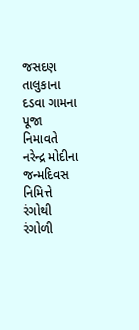જસદણ તાલુકાના દડવા ગામના પૂજા નિમાવતે નરેન્દ્ર મોદીના જન્મદિવસ નિમિત્તે રંગોથી રંગોળી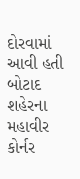દોરવામાં આવી હતી
બોટાદ શહેરના મહાવીર કોર્નર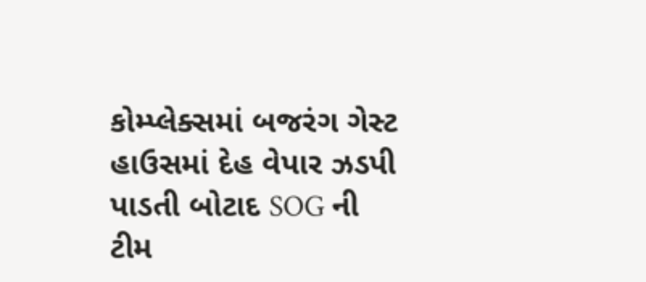કોમ્પ્લેક્સમાં બજરંગ ગેસ્ટ હાઉસમાં દેહ વેપાર ઝડપી પાડતી બોટાદ SOG ની ટીમ